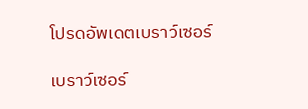โปรดอัพเดตเบราว์เซอร์

เบราว์เซอร์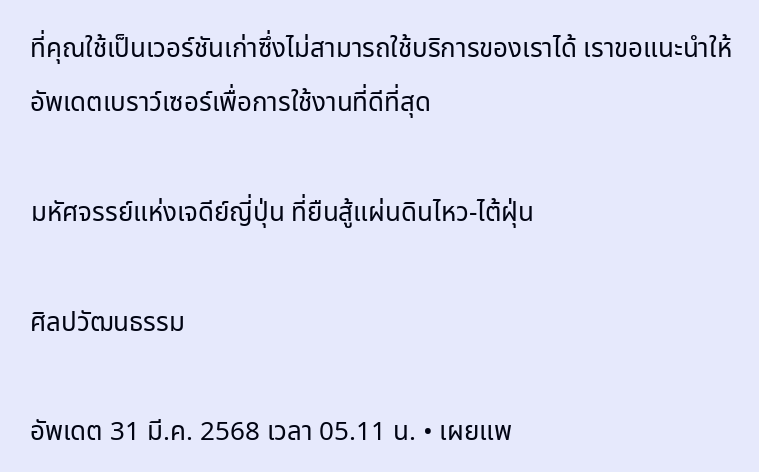ที่คุณใช้เป็นเวอร์ชันเก่าซึ่งไม่สามารถใช้บริการของเราได้ เราขอแนะนำให้อัพเดตเบราว์เซอร์เพื่อการใช้งานที่ดีที่สุด

มหัศจรรย์แห่งเจดีย์ญี่ปุ่น ที่ยืนสู้แผ่นดินไหว-ไต้ฝุ่น

ศิลปวัฒนธรรม

อัพเดต 31 มี.ค. 2568 เวลา 05.11 น. • เผยแพ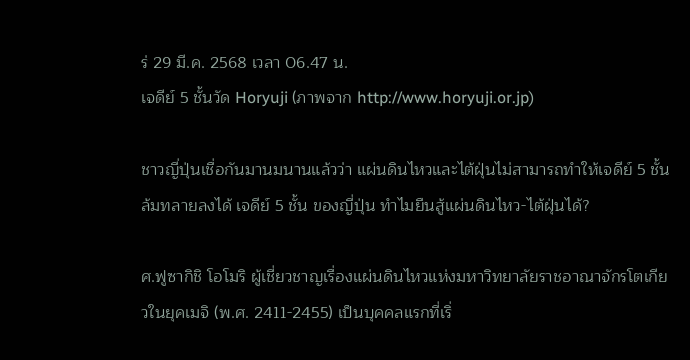ร่ 29 มี.ค. 2568 เวลา 06.47 น.
เจดีย์ 5 ชั้นวัด Horyuji (ภาพจาก http://www.horyuji.or.jp)

ชาวญี่ปุ่นเชื่อกันมานมนานแล้วว่า แผ่นดินไหวและไต้ฝุ่นไม่สามารถทำให้เจดีย์ 5 ชั้นล้มทลายลงได้ เจดีย์ 5 ชั้น ของญี่ปุ่น ทำไมยืนสู้แผ่นดินไหว-ไต้ฝุ่นได้?

ศ.ฟูซากิชิ โอโมริ ผู้เชี่ยวชาญเรื่องแผ่นดินไหวแห่งมหาวิทยาลัยราชอาณาจักรโตเกียวในยุคเมจิ (พ.ศ. 2411-2455) เป็นบุคคลแรกที่เริ่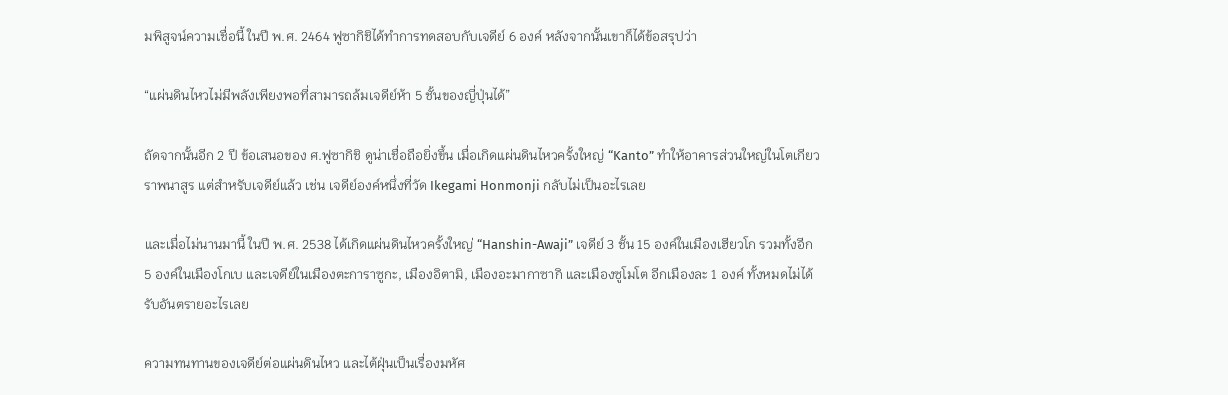มพิสูจน์ความเชื่อนี้ ในปี พ.ศ. 2464 ฟูซากิชิได้ทำการทดสอบกับเจดีย์ 6 องค์ หลังจากนั้นเขาก็ได้ข้อสรุปว่า

“แผ่นดินไหวไม่มีพลังเพียงพอที่สามารถล้มเจดีย์ห้า 5 ชั้นของญี่ปุ่นได้”

ถัดจากนั้นอีก 2 ปี ข้อเสนอของ ศ.ฟูซากิชิ ดูน่าเชื่อถือยิ่งขึ้น เมื่อเกิดแผ่นดินไหวครั้งใหญ่ “Kanto” ทำให้อาคารส่วนใหญ่ในโตเกียวราพนาสูร แต่สำหรับเจดีย์แล้ว เช่น เจดีย์องค์หนึ่งที่วัด Ikegami Honmonji กลับไม่เป็นอะไรเลย

และเมื่อไม่นานมานี้ ในปี พ.ศ. 2538 ได้เกิดแผ่นดินไหวครั้งใหญ่ “Hanshin-Awaji” เจดีย์ 3 ชั้น 15 องค์ในเมืองเฮียวโก รวมทั้งอีก 5 องค์ในเมืองโกเบ และเจดีย์ในเมืองตะการาซูกะ, เมืองอิตามิ, เมืองอะมากาซากิ และเมืองซูโมโต อีกเมืองละ 1 องค์ ทั้งหมดไม่ได้รับอันตรายอะไรเลย

ความทนทานของเจดีย์ต่อแผ่นดินไหว และไต้ฝุ่นเป็นเรื่องมหัศ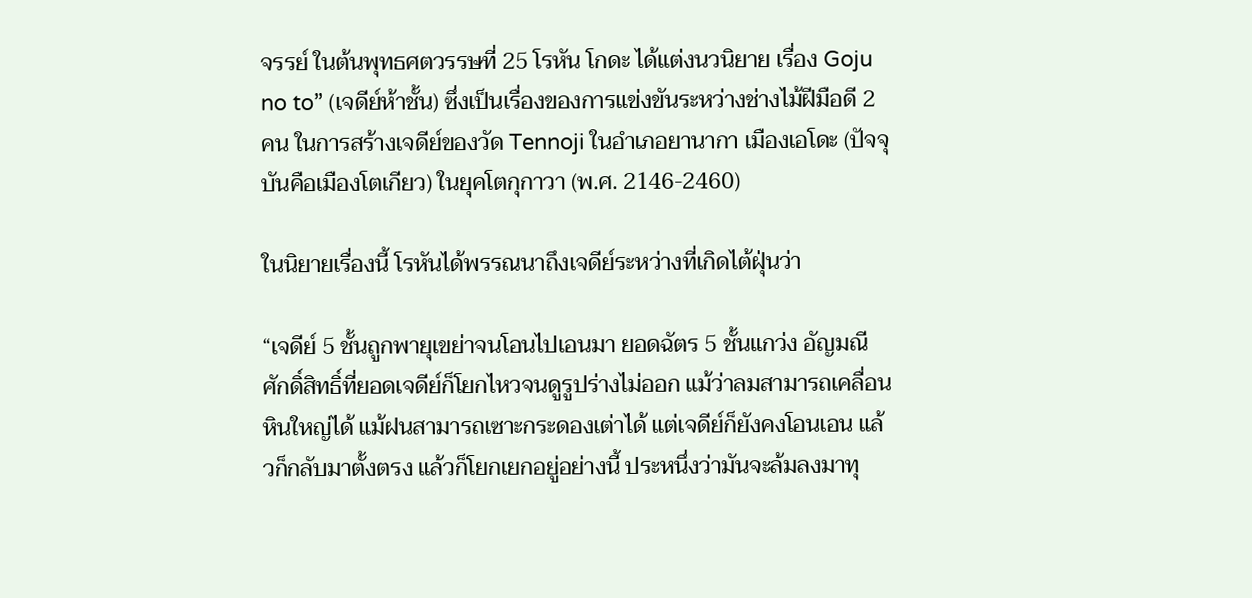จรรย์ ในต้นพุทธศตวรรษที่ 25 โรหัน โกดะ ได้แต่งนวนิยาย เรื่อง Goju no to” (เจดีย์ห้าชั้น) ซึ่งเป็นเรื่องของการแข่งขันระหว่างช่างไม้ฝีมือดี 2 คน ในการสร้างเจดีย์ของวัด Tennoji ในอำเภอยานากา เมืองเอโดะ (ปัจจุบันคือเมืองโตเกียว) ในยุคโตกุกาวา (พ.ศ. 2146-2460)

ในนิยายเรื่องนี้ โรหันได้พรรณนาถึงเจดีย์ระหว่างที่เกิดไต้ฝุ่นว่า

“เจดีย์ 5 ชั้นถูกพายุเขย่าจนโอนไปเอนมา ยอดฉัตร 5 ชั้นแกว่ง อัญมณีศักดิ์สิทธิ์ที่ยอดเจดีย์ก็โยกไหวจนดูรูปร่างไม่ออก แม้ว่าลมสามารถเคลื่อนหินใหญ่ได้ แม้ฝนสามารถเซาะกระดองเต่าได้ แต่เจดีย์ก็ยังคงโอนเอน แล้วก็กลับมาตั้งตรง แล้วก็โยกเยกอยู่อย่างนี้ ประหนึ่งว่ามันจะล้มลงมาทุ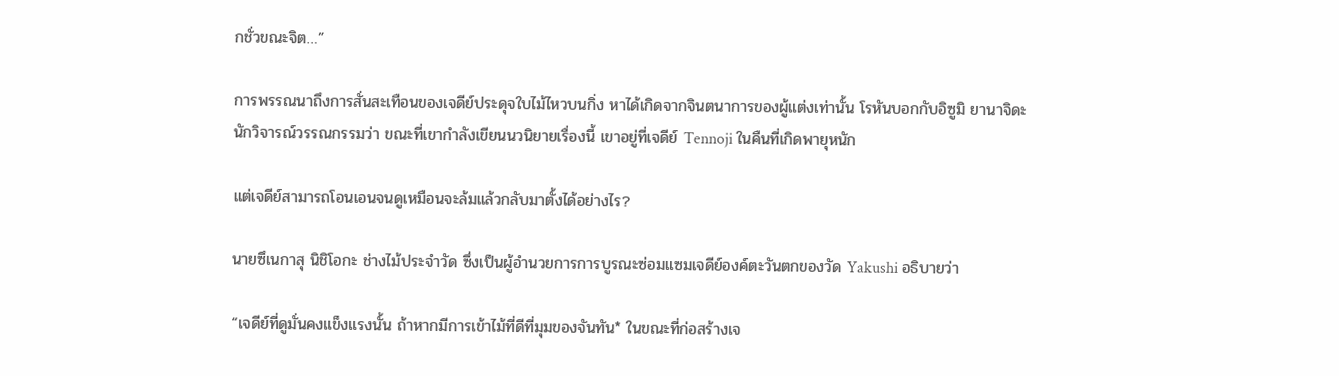กชั่วขณะจิต…”

การพรรณนาถึงการสั่นสะเทือนของเจดีย์ประดุจใบไม้ไหวบนกิ่ง หาได้เกิดจากจินตนาการของผู้แต่งเท่านั้น โรหันบอกกับอิซูมิ ยานาจิดะ นักวิจารณ์วรรณกรรมว่า ขณะที่เขากำลังเขียนนวนิยายเรื่องนี้ เขาอยู่ที่เจดีย์ Tennoji ในคืนที่เกิดพายุหนัก

แต่เจดีย์สามารถโอนเอนจนดูเหมือนจะล้มแล้วกลับมาตั้งได้อย่างไร?

นายซึเนกาสุ นิชิโอกะ ช่างไม้ประจำวัด ซึ่งเป็นผู้อำนวยการการบูรณะซ่อมแซมเจดีย์องค์ตะวันตกของวัด Yakushi อธิบายว่า

“เจดีย์ที่ดูมั่นคงแข็งแรงนั้น ถ้าหากมีการเข้าไม้ที่ดีที่มุมของจันทัน* ในขณะที่ก่อสร้างเจ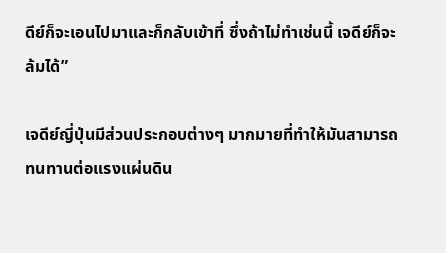ดีย์ก็จะเอนไปมาและก็กลับเข้าที่ ซึ่งถ้าไม่ทำเช่นนี้ เจดีย์ก็จะล้มได้”

เจดีย์ญี่ปุ่นมีส่วนประกอบต่างๆ มากมายที่ทำให้มันสามารถทนทานต่อแรงแผ่นดิน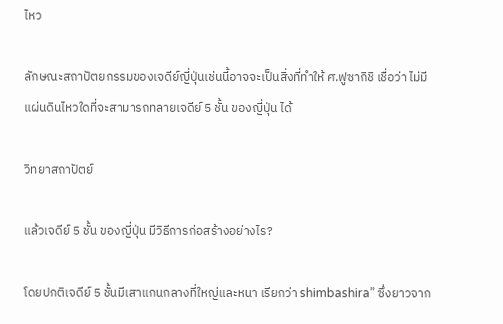ไหว

ลักษณะสถาปัตยกรรมของเจดีย์ญี่ปุ่นเช่นนี้อาจจะเป็นสิ่งที่ทำให้ ศ.ฟูซากิชิ เชื่อว่า ไม่มีแผ่นดินไหวใดที่จะสามารถทลายเจดีย์ 5 ชั้น ของญี่ปุ่น ได้

วิทยาสถาปัตย์

แล้วเจดีย์ 5 ชั้น ของญี่ปุ่น มีวิธีการก่อสร้างอย่างไร?

โดยปกติเจดีย์ 5 ชั้นมีเสาแกนกลางที่ใหญ่และหนา เรียกว่า shimbashira” ซึ่งยาวจาก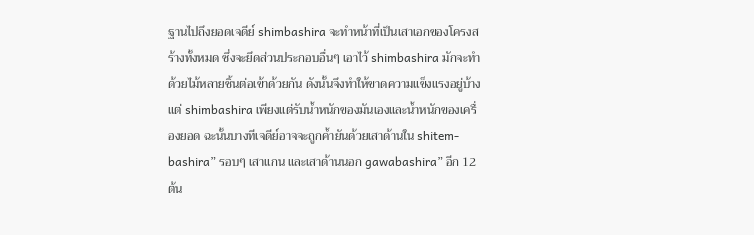ฐานไปถึงยอดเจดีย์ shimbashira จะทำหน้าที่เป็นเสาเอกของโครงสร้างทั้งหมด ซึ่งจะยึดส่วนประกอบอื่นๆ เอาไว้ shimbashira มักจะทำด้วยไม้หลายชิ้นต่อเข้าด้วยกัน ดังนั้นจึงทำให้ขาดความแข็งแรงอยู่บ้าง แต่ shimbashira เพียงแต่รับน้ำหนักของมันเองและน้ำหนักของเครื่องยอด ฉะนั้นบางทีเจดีย์อาจจะถูกค้ำยันด้วยเสาด้านใน shitem-bashira” รอบๆ เสาแกน และเสาด้านนอก gawabashira” อีก 12 ต้น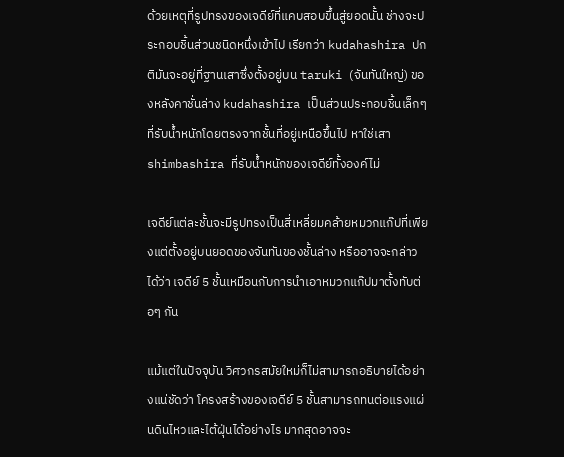ด้วยเหตุที่รูปทรงของเจดีย์ที่แคบสอบขึ้นสู่ยอดนั้น ช่างจะประกอบชิ้นส่วนชนิดหนึ่งเข้าไป เรียกว่า kudahashira ปกติมันจะอยู่ที่ฐานเสาซึ่งตั้งอยู่บน taruki (จันทันใหญ่) ของหลังคาชั่นล่าง kudahashira เป็นส่วนประกอบชิ้นเล็กๆ ที่รับน้ำหนักโดยตรงจากชั้นที่อยู่เหนือขึ้นไป หาใช่เสา shimbashira ที่รับน้ำหนักของเจดีย์ทั้งองค์ไม่

เจดีย์แต่ละชั้นจะมีรูปทรงเป็นสี่เหลี่ยมคล้ายหมวกแก๊ปที่เพียงแต่ตั้งอยู่บนยอดของจันทันของชั้นล่าง หรืออาจจะกล่าวได้ว่า เจดีย์ 5 ชั้นเหมือนกับการนำเอาหมวกแก๊ปมาตั้งทับต่อๆ กัน

แม้แต่ในปัจจุบัน วิศวกรสมัยใหม่ก็ไม่สามารถอธิบายได้อย่างแน่ชัดว่า โครงสร้างของเจดีย์ 5 ชั้นสามารถทนต่อแรงแผ่นดินไหวและไต้ฝุ่นได้อย่างไร มากสุดอาจจะ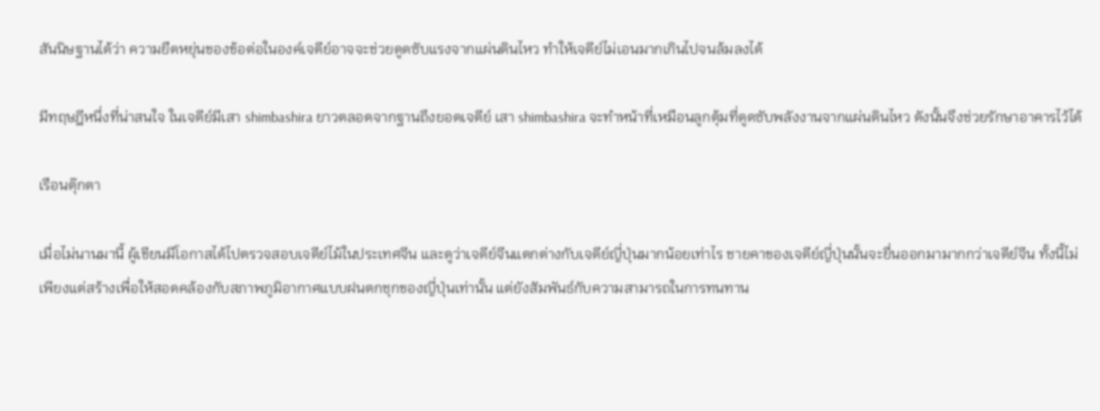สันนิษฐานได้ว่า ความยืดหยุ่นของข้อต่อในองค์เจดีย์อาจจะช่วยดูดซับแรงจากแผ่นดินไหว ทำให้เจดีย์ไม่เอนมากเกินไปจนล้มลงได้

มีทฤษฎีหนึ่งที่น่าสนใจ ในเจดีย์มีเสา shimbashira ยาวตลอดจากฐานถึงยอดเจดีย์ เสา shimbashira จะทำหน้าที่เหมือนลูกตุ้มที่ดูดซับพลังงานจากแผ่นดินไหว ดังนั้นจึงช่วยรักษาอาคารไว้ได้

เรือนตุ๊กตา

เมื่อไม่นานมานี้ ผู้เขียนมีโอกาสได้ไปตรวจสอบเจดีย์ไม้ในประเทศจีน และดูว่าเจดีย์จีนแตกต่างกับเจดีย์ญี่ปุ่นมากน้อยเท่าไร ชายคาของเจดีย์ญี่ปุ่นนั้นจะยื่นออกมามากกว่าเจดีย์จีน ทั้งนี้ไม่เพียงแต่สร้างเพื่อให้สอดคล้องกับสภาพภูมิอากาศแบบฝนตกชุกของญี่ปุ่นเท่านั้น แต่ยังสัมพันธ์กับความสามารถในการทนทาน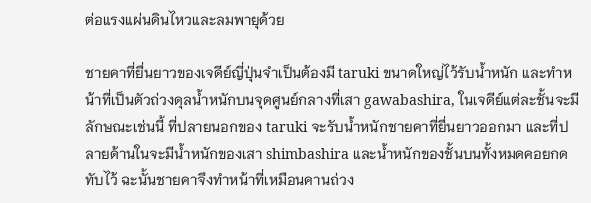ต่อแรงแผ่นดินไหวและลมพายุด้วย

ชายคาที่ยื่นยาวของเจดีย์ญี่ปุ่นจำเป็นต้องมี taruki ขนาดใหญ่ไว้รับน้ำหนัก และทำหน้าที่เป็นตัวถ่วงดุลน้ำหนักบนจุดศูนย์กลางที่เสา gawabashira, ในเจดีย์แต่ละชั้นจะมีลักษณะเช่นนี้ ที่ปลายนอกของ taruki จะรับน้ำหนักชายคาที่ยื่นยาวออกมา และที่ปลายด้านในจะมีน้ำหนักของเสา shimbashira และน้ำหนักของชั้นบนทั้งหมดคอยกดทับไว้ ฉะนั้นชายคาจึงทำหน้าที่เหมือนคานถ่วง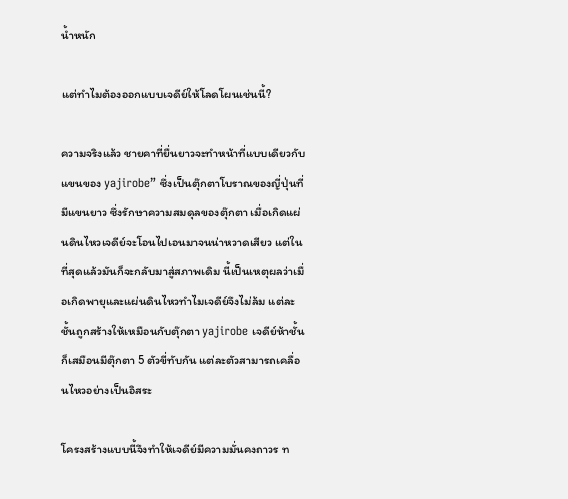น้ำหนัก

แต่ทำไมต้องออกแบบเจดีย์ให้โลดโผนเช่นนี้?

ความจริงแล้ว ชายคาที่ยื่นยาวจะทำหน้าที่แบบเดียวกับแขนของ yajirobe” ซึ่งเป็นตุ๊กตาโบราณของญี่ปุ่นที่มีแขนยาว ซึ่งรักษาความสมดุลของตุ๊กตา เมื่อเกิดแผ่นดินไหวเจดีย์จะโอนไปเอนมาจนน่าหวาดเสียว แต่ในที่สุดแล้วมันก็จะกลับมาสู่สภาพเดิม นี้เป็นเหตุผลว่าเมื่อเกิดพายุและแผ่นดินไหวทำไมเจดีย์จึงไม่ล้ม แต่ละชั้นถูกสร้างให้เหมือนกับตุ๊กตา yajirobe เจดีย์ห้าชั้นก็เสมือนมีตุ๊กตา 5 ตัวขี่ทับกัน แต่ละตัวสามารถเคลื่อนไหวอย่างเป็นอิสระ

โครงสร้างแบบนี้จึงทำให้เจดีย์มีความมั่นคงถาวร ท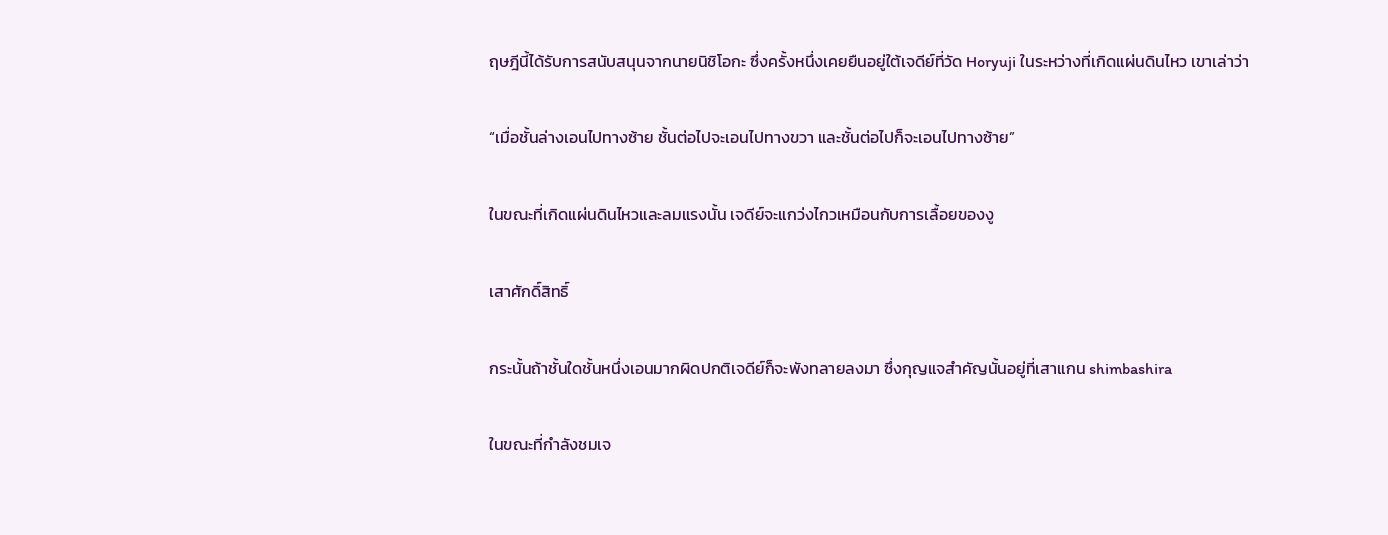ฤษฎีนี้ได้รับการสนับสนุนจากนายนิชิโอกะ ซึ่งครั้งหนึ่งเคยยืนอยู่ใต้เจดีย์ที่วัด Horyuji ในระหว่างที่เกิดแผ่นดินไหว เขาเล่าว่า

“เมื่อชั้นล่างเอนไปทางซ้าย ชั้นต่อไปจะเอนไปทางขวา และชั้นต่อไปก็จะเอนไปทางซ้าย”

ในขณะที่เกิดแผ่นดินไหวและลมแรงนั้น เจดีย์จะแกว่งไกวเหมือนกับการเลื้อยของงู

เสาศักดิ์สิทธิ์

กระนั้นถ้าชั้นใดชั้นหนึ่งเอนมากผิดปกติเจดีย์ก็จะพังทลายลงมา ซึ่งกุญแจสำคัญนั้นอยู่ที่เสาแกน shimbashira

ในขณะที่กำลังชมเจ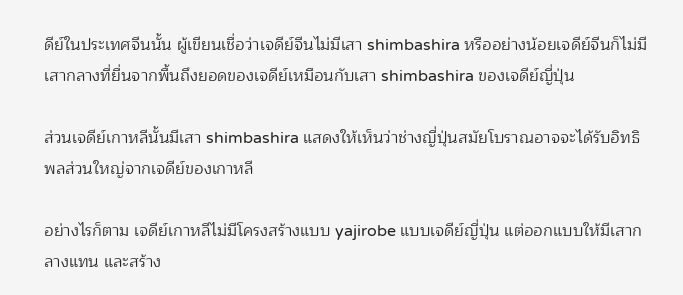ดีย์ในประเทศจีนนั้น ผู้เขียนเชื่อว่าเจดีย์จีนไม่มีเสา shimbashira หรืออย่างน้อยเจดีย์จีนก็ไม่มีเสากลางที่ยื่นจากพื้นถึงยอดของเจดีย์เหมือนกับเสา shimbashira ของเจดีย์ญี่ปุ่น

ส่วนเจดีย์เกาหลีนั้นมีเสา shimbashira แสดงให้เห็นว่าช่างญี่ปุ่นสมัยโบราณอาจจะได้รับอิทธิพลส่วนใหญ่จากเจดีย์ของเกาหลี

อย่างไรก็ตาม เจดีย์เกาหลีไม่มีโครงสร้างแบบ yajirobe แบบเจดีย์ญี่ปุ่น แต่ออกแบบให้มีเสากลางแทน และสร้าง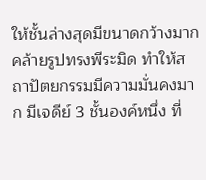ให้ชั้นล่างสุดมีขนาดกว้างมากคล้ายรูปทรงพีระมิด ทำให้สถาปัตยกรรมมีความมั่นคงมาก มีเจดีย์ 3 ชั้นองค์หนึ่ง ที่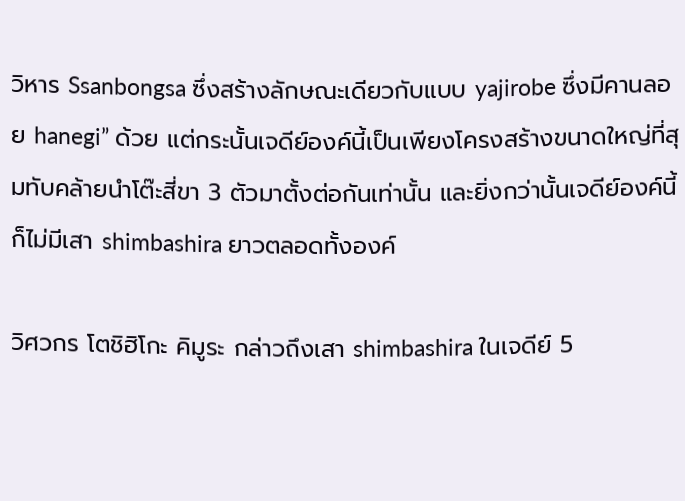วิหาร Ssanbongsa ซึ่งสร้างลักษณะเดียวกับแบบ yajirobe ซึ่งมีคานลอย hanegi” ด้วย แต่กระนั้นเจดีย์องค์นี้เป็นเพียงโครงสร้างขนาดใหญ่ที่สุมทับคล้ายนำโต๊ะสี่ขา 3 ตัวมาตั้งต่อกันเท่านั้น และยิ่งกว่านั้นเจดีย์องค์นี้ก็ไม่มีเสา shimbashira ยาวตลอดทั้งองค์

วิศวกร โตชิฮิโกะ คิมูระ กล่าวถึงเสา shimbashira ในเจดีย์ 5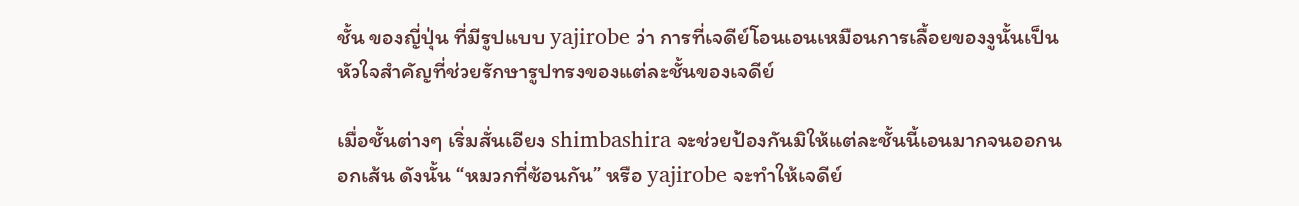ชั้น ของญี่ปุ่น ที่มีรูปแบบ yajirobe ว่า การที่เจดีย์โอนเอนเหมือนการเลื้อยของงูนั้นเป็นหัวใจสำคัญที่ช่วยรักษารูปทรงของแต่ละชั้นของเจดีย์

เมื่อชั้นต่างๆ เริ่มสั่นเอียง shimbashira จะช่วยป้องกันมิให้แต่ละชั้นนี้เอนมากจนออกนอกเส้น ดังนั้น “หมวกที่ซ้อนกัน” หรือ yajirobe จะทำให้เจดีย์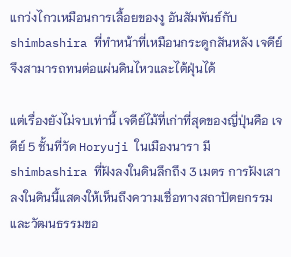แกว่งไกวเหมือนการเลื้อยของงู อันสัมพันธ์กับ shimbashira ที่ทำหน้าที่เหมือนกระดูกสันหลัง เจดีย์จึงสามารถทนต่อแผ่นดินไหวและไต้ฝุ่นได้

แต่เรื่องยังไม่จบเท่านี้ เจดีย์ไม้ที่เก่าที่สุดของญี่ปุ่นคือ เจดีย์ 5 ชั้นที่วัด Horyuji ในเมืองนารา มี shimbashira ที่ฝังลงในดินลึกถึง 3 เมตร การฝังเสาลงในดินนี้แสดงให้เห็นถึงความเชื่อทางสถาปัตยกรรมและวัฒนธรรมขอ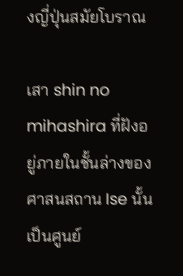งญี่ปุ่นสมัยโบราณ

เสา shin no mihashira ที่ฝังอยู่ภายในชั้นล่างของศาสนสถาน Ise นั้นเป็นศูนย์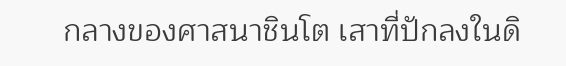กลางของศาสนาชินโต เสาที่ปักลงในดิ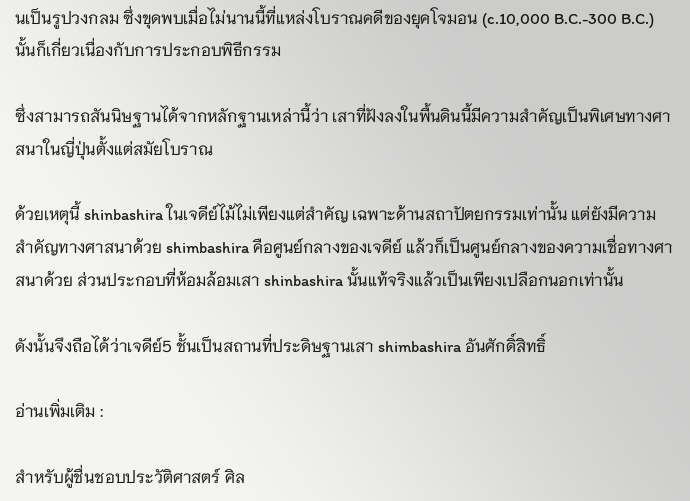นเป็นรูปวงกลม ซึ่งขุดพบเมื่อไม่นานนี้ที่แหล่งโบราณคดีของยุคโจมอน (c.10,000 B.C.-300 B.C.) นั้นก็เกี่ยวเนื่องกับการประกอบพิธีกรรม

ซึ่งสามารถสันนิษฐานได้จากหลักฐานเหล่านี้ว่า เสาที่ฝังลงในพื้นดินนี้มีความสำคัญเป็นพิเศษทางศาสนาในญี่ปุ่นตั้งแต่สมัยโบราณ

ด้วยเหตุนี้ shinbashira ในเจดีย์ไม้ไม่เพียงแต่สําคัญ เฉพาะด้านสถาปัตยกรรมเท่านั้น แต่ยังมีความสำคัญทางศาสนาด้วย shimbashira คือศูนย์กลางของเจดีย์ แล้วก็เป็นศูนย์กลางของความเชื่อทางศาสนาด้วย ส่วนประกอบที่ห้อมล้อมเสา shinbashira นั้นแท้จริงแล้วเป็นเพียงเปลือกนอกเท่านั้น

ดังนั้นจึงถือได้ว่าเจดีย์5 ชั้นเป็นสถานที่ประดิษฐานเสา shimbashira อันศักดิ์สิทธิ์

อ่านเพิ่มเติม :

สำหรับผู้ชื่นชอบประวัติศาสตร์ ศิล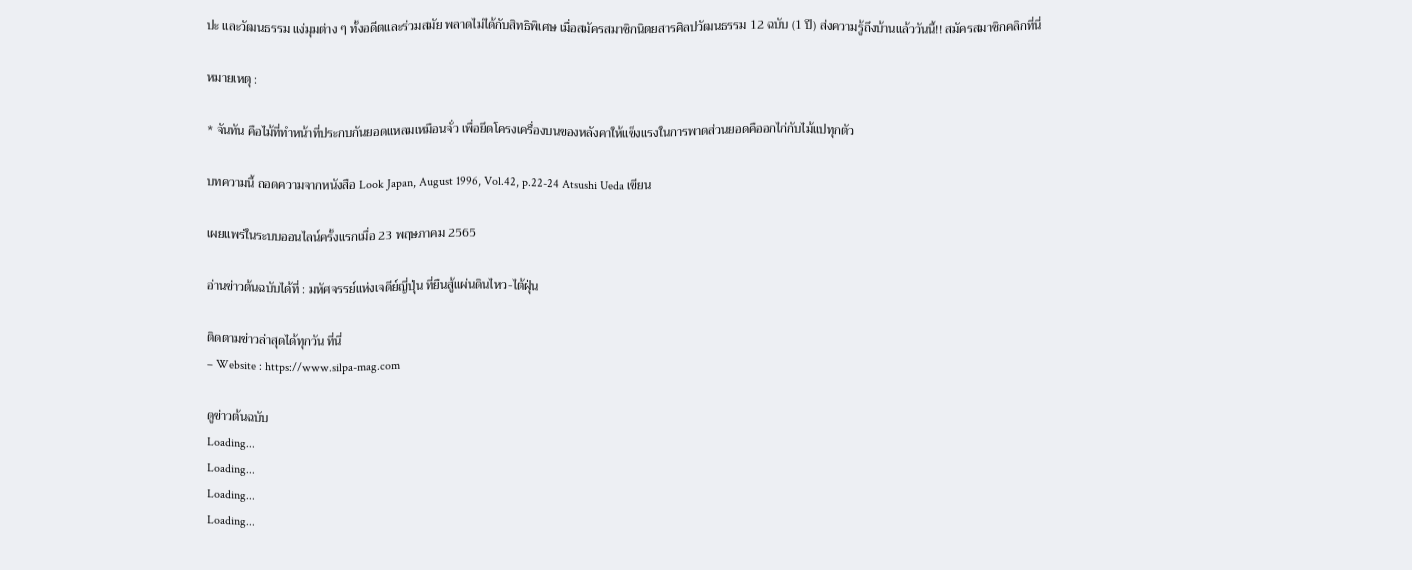ปะ และวัฒนธรรม แง่มุมต่าง ๆ ทั้งอดีตและร่วมสมัย พลาดไม่ได้กับสิทธิพิเศษ เมื่อสมัครสมาชิกนิตยสารศิลปวัฒนธรรม 12 ฉบับ (1 ปี) ส่งความรู้ถึงบ้านแล้ววันนี้!! สมัครสมาชิกคลิกที่นี่

หมายเหตุ :

* จันทัน คือไม้ที่ทำหน้าที่ประกบกันยอดแหลมเหมือนจั่ว เพื่อยึดโครงเครื่องบนของหลังคาให้แข็งแรงในการพาดส่วนยอดคืออกไก่กับไม้แปทุกตัว

บทความนี้ ถอดความจากหนังสือ Look Japan, August 1996, Vol.42, p.22-24 Atsushi Ueda เขียน

เผยแพร่ในระบบออนไลน์ครั้งแรกเมื่อ 23 พฤษภาคม 2565

อ่านข่าวต้นฉบับได้ที่ : มหัศจรรย์แห่งเจดีย์ญี่ปุ่น ที่ยืนสู้แผ่นดินไหว-ไต้ฝุ่น

ติดตามข่าวล่าสุดได้ทุกวัน ที่นี่
– Website : https://www.silpa-mag.com

ดูข่าวต้นฉบับ
Loading...
Loading...
Loading...
Loading...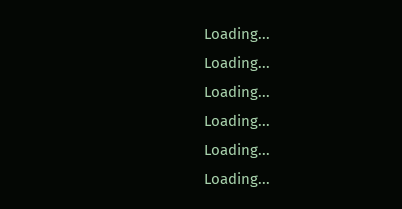Loading...
Loading...
Loading...
Loading...
Loading...
Loading...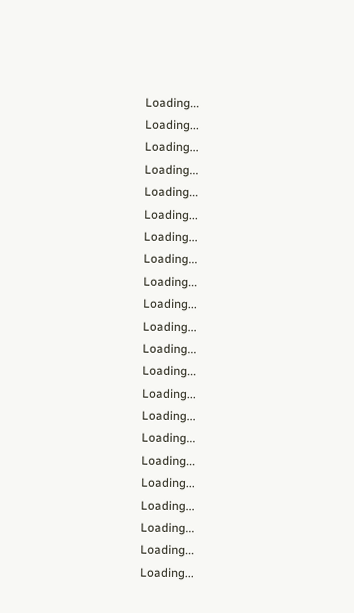Loading...
Loading...
Loading...
Loading...
Loading...
Loading...
Loading...
Loading...
Loading...
Loading...
Loading...
Loading...
Loading...
Loading...
Loading...
Loading...
Loading...
Loading...
Loading...
Loading...
Loading...
Loading...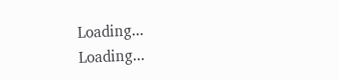Loading...
Loading...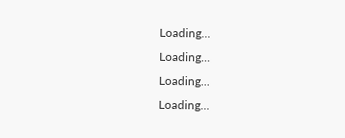Loading...
Loading...
Loading...
Loading...